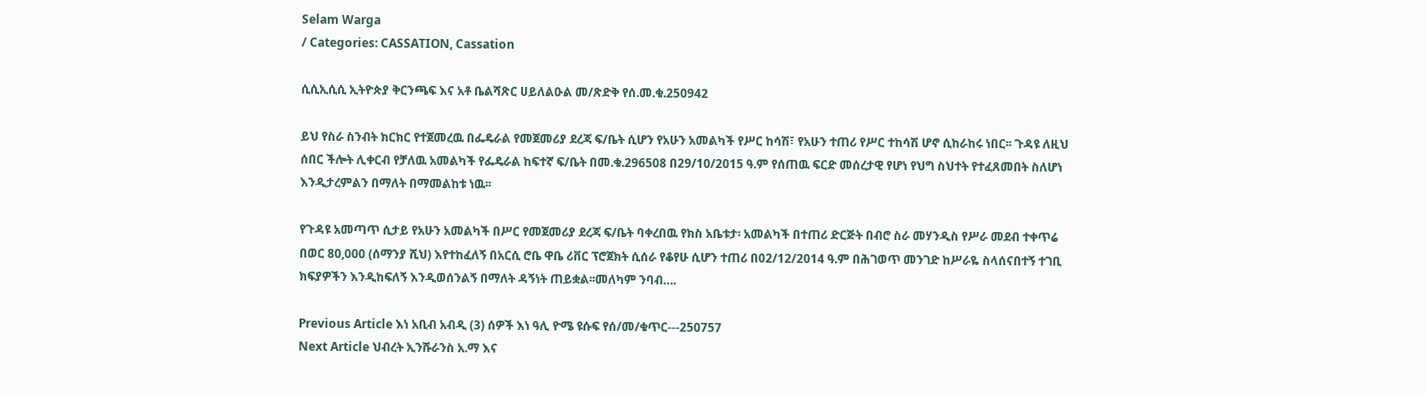Selam Warga
/ Categories: CASSATION, Cassation

ሲሲኢሲሲ ኢትዮጵያ ቅርንጫፍ እና አቶ ቤልሻጽር ሀይለልዑል መ/ጽድቅ የሰ.መ.ቁ.250942

ይህ የስራ ስንብት ክርክር የተጀመረዉ በፌዴራል የመጀመሪያ ደረጃ ፍ/ቤት ሲሆን የአሁን አመልካች የሥር ከሳሽ፣ የአሁን ተጠሪ የሥር ተከሳሽ ሆኖ ሲከራከሩ ነበር፡፡ ጉዳዩ ለዚህ ሰበር ችሎት ሊቀርብ የቻለዉ አመልካች የፌዴራል ከፍተኛ ፍ/ቤት በመ.ቁ.296508 በ29/10/2015 ዓ.ም የሰጠዉ ፍርድ መሰረታዊ የሆነ የህግ ስህተት የተፈጸመበት ስለሆነ እንዲታረምልን በማለት በማመልከቱ ነዉ፡፡

የጉዳዩ አመጣጥ ሲታይ የአሁን አመልካች በሥር የመጀመሪያ ደረጃ ፍ/ቤት ባቀረበዉ የክስ አቤቱታ፡ አመልካች በተጠሪ ድርጅት በብሮ ስራ መሃንዲስ የሥራ መደብ ተቀጥሬ በወር 80,000 (ሰማንያ ሺህ) እየተከፈለኝ በአርሲ ሮቤ ዋቤ ሪቨር ፕሮጀክት ሲሰራ የቆየሁ ሲሆን ተጠሪ በ02/12/2014 ዓ.ም በሕገወጥ መንገድ ከሥራዬ ስላሰናበተኝ ተገቢ ክፍያዎችን እንዲከፍለኝ እንዲወሰንልኝ በማለት ዳኝነት ጠይቋል፡፡መለካም ንባብ….

Previous Article እነ አቢብ አብዲ (3) ሰዎች እነ ዓሊ ዮሜ ዩሱፍ የሰ/መ/ቁጥር---250757
Next Article ህብረት ኢንሹራንስ አ.ማ እና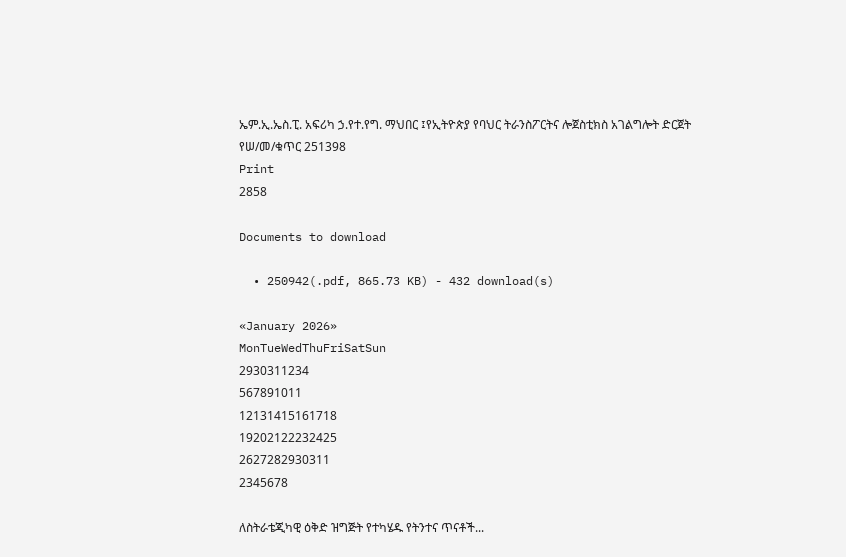ኤም.ኢ.ኤስ.ፒ. አፍሪካ ኃ.የተ.የግ. ማህበር ፤የኢትዮጵያ የባህር ትራንስፖርትና ሎጀስቲክስ አገልግሎት ድርጀት የሠ/መ/ቁጥር 251398
Print
2858

Documents to download

  • 250942(.pdf, 865.73 KB) - 432 download(s)

«January 2026»
MonTueWedThuFriSatSun
2930311234
567891011
12131415161718
19202122232425
2627282930311
2345678

ለስትራቴጂካዊ ዕቅድ ዝግጅት የተካሄዱ የትንተና ጥናቶች...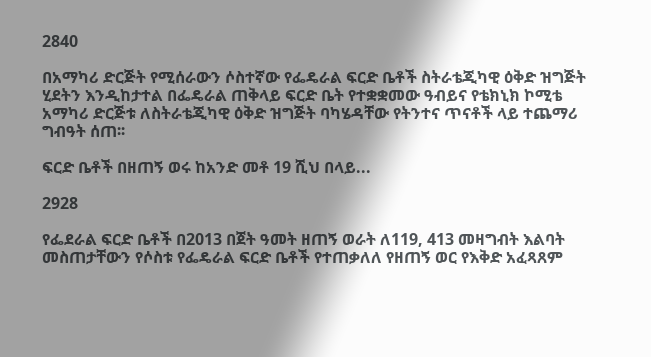2840

በአማካሪ ድርጅት የሚሰራውን ሶስተኛው የፌዴራል ፍርድ ቤቶች ስትራቴጂካዊ ዕቅድ ዝግጅት ሂደትን እንዲከታተል በፌዴራል ጠቅላይ ፍርድ ቤት የተቋቋመው ዓብይና የቴክኒክ ኮሚቴ አማካሪ ድርጅቱ ለስትራቴጂካዊ ዕቅድ ዝግጅት ባካሄዳቸው የትንተና ጥናቶች ላይ ተጨማሪ ግብዓት ሰጠ፡፡

ፍርድ ቤቶች በዘጠኝ ወሩ ከአንድ መቶ 19 ሺህ በላይ...

2928

የፌደራል ፍርድ ቤቶች በ2013 በጀት ዓመት ዘጠኝ ወራት ለ119, 413 መዛግብት እልባት መስጠታቸውን የሶስቱ የፌዴራል ፍርድ ቤቶች የተጠቃለለ የዘጠኝ ወር የእቅድ አፈጻጸም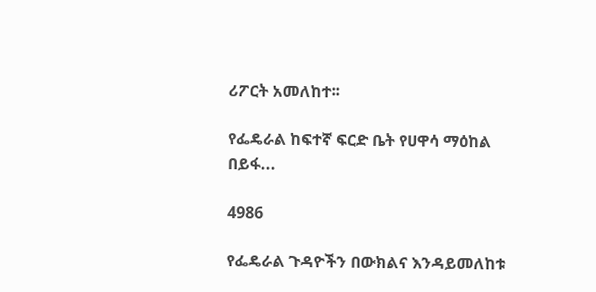ሪፖርት አመለከተ፡፡

የፌዴራል ከፍተኛ ፍርድ ቤት የሀዋሳ ማዕከል በይፋ...

4986

የፌዴራል ጉዳዮችን በውክልና እንዳይመለከቱ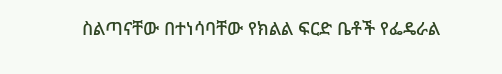ስልጣናቸው በተነሳባቸው የክልል ፍርድ ቤቶች የፌዴራል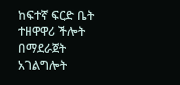ከፍተኛ ፍርድ ቤት ተዘዋዋሪ ችሎት በማደራጀት አገልግሎት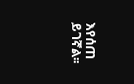እየሰጠ ይገኛል፡፡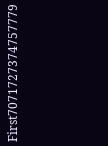First7071727374757779